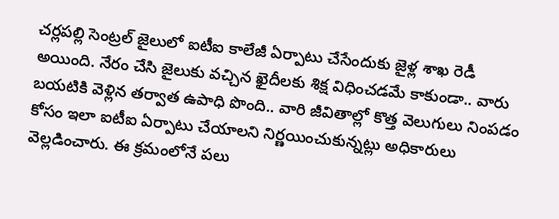చర్లపల్లి సెంట్రల్ జైలులో ఐటీఐ కాలేజీ ఏర్పాటు చేసేందుకు జైళ్ల శాఖ రెడీ అయింది. నేరం చేసి జైలుకు వచ్చిన ఖైదీలకు శిక్ష విధించడమే కాకుండా.. వారు బయటికి వెళ్లిన తర్వాత ఉపాధి పొంది.. వారి జీవితాల్లో కొత్త వెలుగులు నింపడం కోసం ఇలా ఐటీఐ ఏర్పాటు చేయాలని నిర్ణయించుకున్నట్లు అధికారులు వెల్లడించారు. ఈ క్రమంలోనే పలు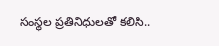సంస్థల ప్రతినిధులతో కలిసి..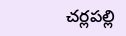చర్లపల్లి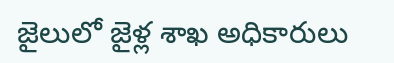జైలులో జైళ్ల శాఖ అధికారులు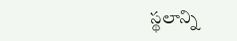స్థలాన్ని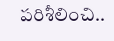పరిశీలించి..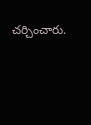చర్చించారు.